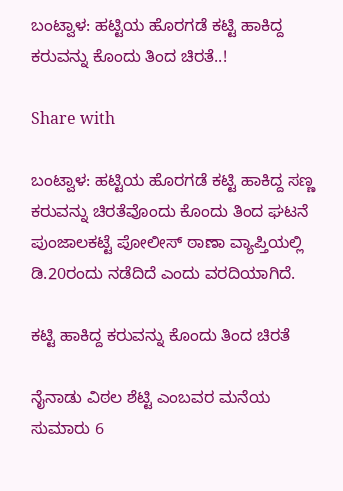ಬಂಟ್ವಾಳ: ಹಟ್ಟಿಯ ಹೊರಗಡೆ ಕಟ್ಟಿ ಹಾಕಿದ್ದ ಕರುವನ್ನು ಕೊಂದು ತಿಂದ ಚಿರತೆ..!

Share with

ಬಂಟ್ವಾಳ: ಹಟ್ಟಿಯ ಹೊರಗಡೆ ಕಟ್ಟಿ ಹಾಕಿದ್ದ ಸಣ್ಣ ಕರುವನ್ನು ಚಿರತೆವೊಂದು ಕೊಂದು ತಿಂದ ಘಟನೆ ಪುಂಜಾಲಕಟ್ಟೆ ಪೋಲೀಸ್ ಠಾಣಾ ವ್ಯಾಪ್ತಿಯಲ್ಲಿ ಡಿ.20ರಂದು ನಡೆದಿದೆ ಎಂದು ವರದಿಯಾಗಿದೆ.

ಕಟ್ಟಿ ಹಾಕಿದ್ದ ಕರುವನ್ನು ಕೊಂದು ತಿಂದ ಚಿರತೆ

ನೈನಾಡು ವಿಠಲ ಶೆಟ್ಟಿ ಎಂಬವರ ಮನೆಯ ಸುಮಾರು 6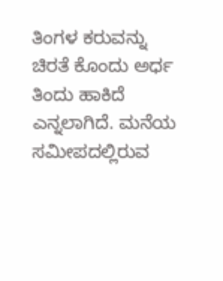ತಿಂಗಳ ಕರುವನ್ನು ಚಿರತೆ ಕೊಂದು ಅರ್ಧ ತಿಂದು ಹಾಕಿದೆ ಎನ್ನಲಾಗಿದೆ. ಮನೆಯ ಸಮೀಪದಲ್ಲಿರುವ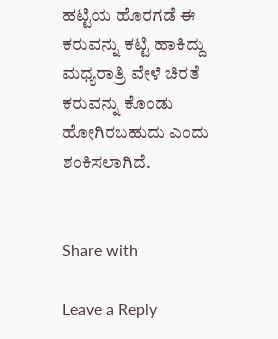ಹಟ್ಟಿಯ ಹೊರಗಡೆ ಈ ಕರುವನ್ನು ಕಟ್ಟಿ ಹಾಕಿದ್ದು ಮಧ್ಯರಾತ್ರಿ ವೇಳೆ ಚಿರತೆ ಕರುವನ್ನು ಕೊಂಡು ಹೋಗಿರಬಹುದು ಎಂದು ಶಂಕಿಸಲಾಗಿದೆ.


Share with

Leave a Reply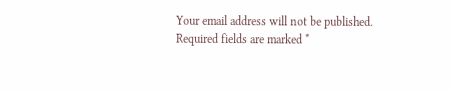Your email address will not be published. Required fields are marked *